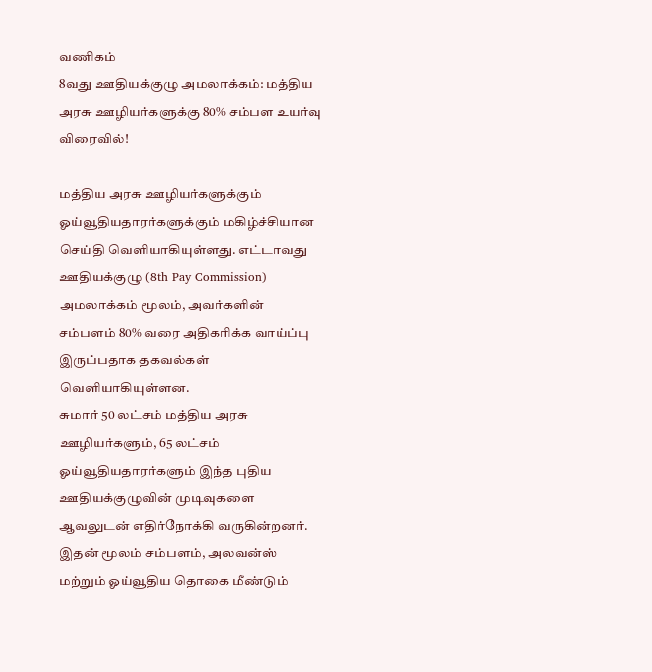வணிகம்
8வது ஊதியக்குழு அமலாக்கம்: மத்திய அரசு ஊழியர்களுக்கு 80% சம்பள உயர்வு விரைவில்!

மத்திய அரசு ஊழியர்களுக்கும் ஓய்வூதியதாரர்களுக்கும் மகிழ்ச்சியான செய்தி வெளியாகியுள்ளது. எட்டாவது ஊதியக்குழு (8th Pay Commission) அமலாக்கம் மூலம், அவர்களின் சம்பளம் 80% வரை அதிகரிக்க வாய்ப்பு இருப்பதாக தகவல்கள் வெளியாகியுள்ளன.
சுமார் 50 லட்சம் மத்திய அரசு ஊழியர்களும், 65 லட்சம் ஓய்வூதியதாரர்களும் இந்த புதிய ஊதியக்குழுவின் முடிவுகளை ஆவலுடன் எதிர்நோக்கி வருகின்றனர். இதன் மூலம் சம்பளம், அலவன்ஸ் மற்றும் ஓய்வூதிய தொகை மீண்டும்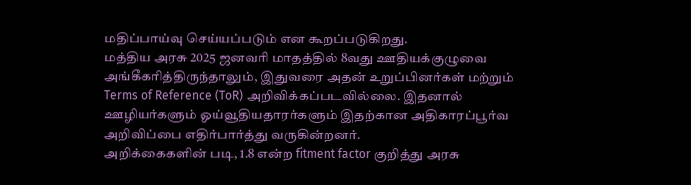மதிப்பாய்வு செய்யப்படும் என கூறப்படுகிறது.
மத்திய அரசு 2025 ஜனவரி மாதத்தில் 8வது ஊதியக்குழுவை அங்கீகரித்திருந்தாலும், இதுவரை அதன் உறுப்பினர்கள் மற்றும் Terms of Reference (ToR) அறிவிக்கப்படவில்லை. இதனால் ஊழியர்களும் ஓய்வூதியதாரர்களும் இதற்கான அதிகாரப்பூர்வ அறிவிப்பை எதிர்பார்த்து வருகின்றனர்.
அறிக்கைகளின் படி, 1.8 என்ற fitment factor குறித்து அரசு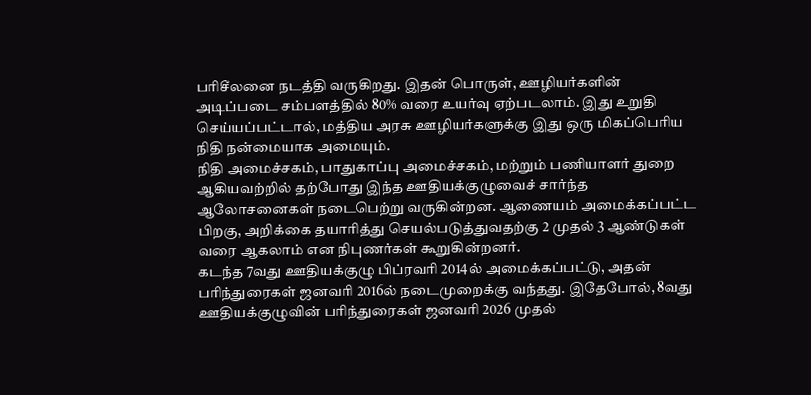பரிசீலனை நடத்தி வருகிறது. இதன் பொருள், ஊழியர்களின் அடிப்படை சம்பளத்தில் 80% வரை உயர்வு ஏற்படலாம். இது உறுதி செய்யப்பட்டால், மத்திய அரசு ஊழியர்களுக்கு இது ஒரு மிகப்பெரிய நிதி நன்மையாக அமையும்.
நிதி அமைச்சகம், பாதுகாப்பு அமைச்சகம், மற்றும் பணியாளர் துறை ஆகியவற்றில் தற்போது இந்த ஊதியக்குழுவைச் சார்ந்த ஆலோசனைகள் நடைபெற்று வருகின்றன. ஆணையம் அமைக்கப்பட்ட பிறகு, அறிக்கை தயாரித்து செயல்படுத்துவதற்கு 2 முதல் 3 ஆண்டுகள் வரை ஆகலாம் என நிபுணர்கள் கூறுகின்றனர்.
கடந்த 7வது ஊதியக்குழு பிப்ரவரி 2014ல் அமைக்கப்பட்டு, அதன் பரிந்துரைகள் ஜனவரி 2016ல் நடைமுறைக்கு வந்தது. இதேபோல், 8வது ஊதியக்குழுவின் பரிந்துரைகள் ஜனவரி 2026 முதல்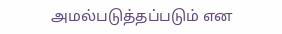அமல்படுத்தப்படும் என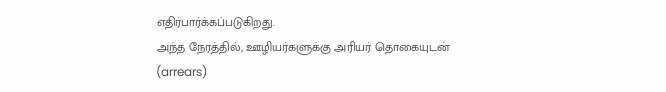எதிர்பார்க்கப்படுகிறது.
அந்த நேரத்தில், ஊழியர்களுக்கு அரியர் தொகையுடன் (arrears)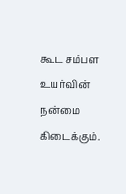கூட சம்பள உயர்வின் நன்மை கிடைக்கும்.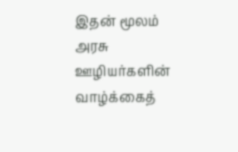இதன் மூலம் அரசு ஊழியர்களின் வாழ்க்கைத்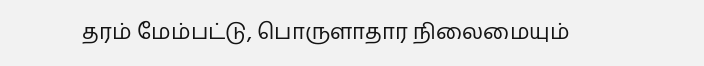தரம் மேம்பட்டு, பொருளாதார நிலைமையும்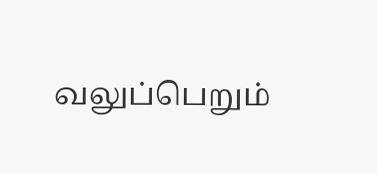வலுப்பெறும்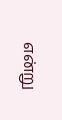என்று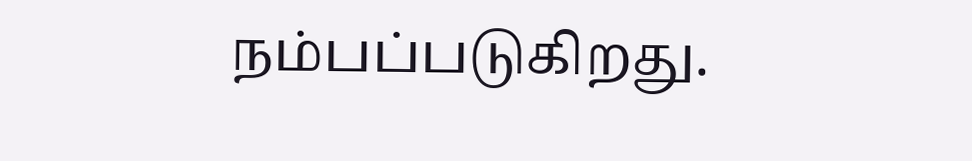நம்பப்படுகிறது.